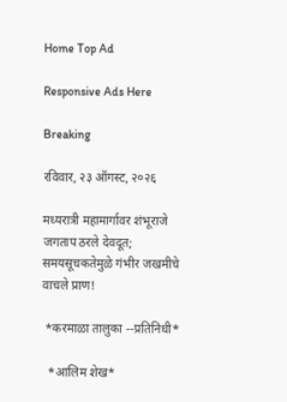Home Top Ad

Responsive Ads Here

Breaking

रविवार, २३ ऑगस्ट, २०२६

मध्यरात्री महामार्गावर शंभूराजे जगताप ठरले देवदूत; समयसूचकतेमुळे गंभीर जखमीचे वाचले प्राण!

 *करमाळा तालुका --प्रतिनिधी*

  *आलिम शेख*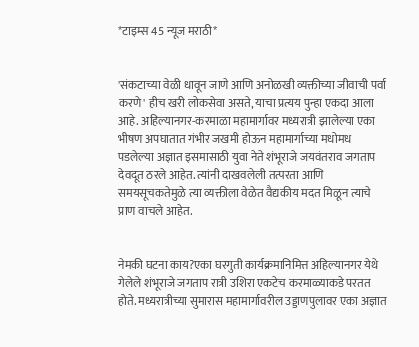*टाइम्स 45 न्यूज मराठी*


'संकटाच्या वेळी धावून जाणे आणि अनोळखी व्यक्तीच्या जीवाची पर्वा करणे' हीच खरी लोकसेवा असते, याचा प्रत्यय पुन्हा एकदा आला आहे. अहिल्यानगर-करमाळा महामार्गावर मध्यरात्री झालेल्या एका भीषण अपघातात गंभीर जखमी होऊन महामार्गाच्या मधोमध पडलेल्या अज्ञात इसमासाठी युवा नेते शंभूराजे जयवंतराव जगताप देवदूत ठरले आहेत. त्यांनी दाखवलेली तत्परता आणि समयसूचकतेमुळे त्या व्यक्तीला वेळेत वैद्यकीय मदत मिळून त्याचे प्राण वाचले आहेत.


नेमकी घटना काय?एका घरगुती कार्यक्रमानिमित्त अहिल्यानगर येथे गेलेले शंभूराजे जगताप रात्री उशिरा एकटेच करमाळ्याकडे परतत होते. मध्यरात्रीच्या सुमारास महामार्गावरील उड्डाणपुलावर एका अज्ञात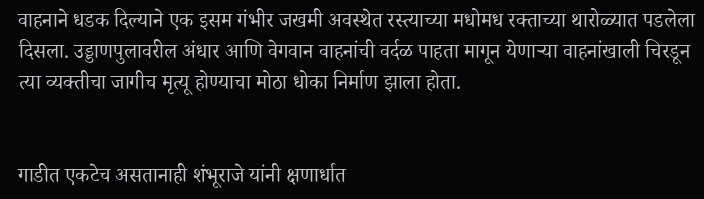वाहनाने धडक दिल्याने एक इसम गंभीर जखमी अवस्थेत रस्त्याच्या मधोमध रक्ताच्या थारोळ्यात पडलेला दिसला. उड्डाणपुलावरील अंधार आणि वेगवान वाहनांची वर्दळ पाहता मागून येणाऱ्या वाहनांखाली चिरडून त्या व्यक्तीचा जागीच मृत्यू होण्याचा मोठा धोका निर्माण झाला होता.


गाडीत एकटेच असतानाही शंभूराजे यांनी क्षणार्धात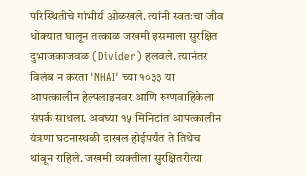परिस्थितीचे गांभीर्य ओळखले. त्यांनी स्वतःचा जीव धोक्यात घालून तत्काळ जखमी इसमाला सुरक्षित दुभाजकाजवळ (Divider) हलवले. त्यानंतर विलंब न करता 'NHAI' च्या १०३३ या आपत्कालीन हेल्पलाइनवर आणि रुग्णवाहिकेला संपर्क साधला. अवघ्या १५ मिनिटांत आपत्कालीन यंत्रणा घटनास्थळी दाखल होईपर्यंत ते तिथेच थांबून राहिले. जखमी व्यक्तीला सुरक्षितरीत्या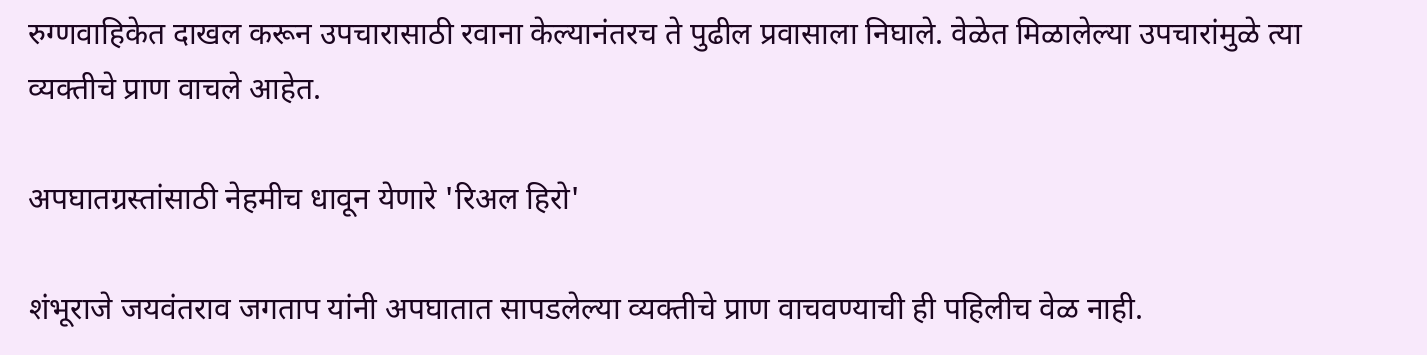रुग्णवाहिकेत दाखल करून उपचारासाठी रवाना केल्यानंतरच ते पुढील प्रवासाला निघाले. वेळेत मिळालेल्या उपचारांमुळे त्या व्यक्तीचे प्राण वाचले आहेत.

अपघातग्रस्तांसाठी नेहमीच धावून येणारे 'रिअल हिरो'

शंभूराजे जयवंतराव जगताप यांनी अपघातात सापडलेल्या व्यक्तीचे प्राण वाचवण्याची ही पहिलीच वेळ नाही.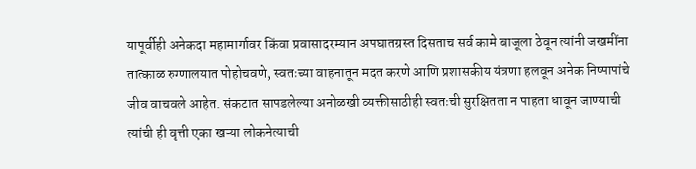यापूर्वीही अनेकदा महामार्गावर किंवा प्रवासादरम्यान अपघातग्रस्त दिसताच सर्व कामे बाजूला ठेवून त्यांनी जखमींना तात्काळ रुग्णालयात पोहोचवणे, स्वतःच्या वाहनातून मदत करणे आणि प्रशासकीय यंत्रणा हलवून अनेक निष्पापांचे जीव वाचवले आहेत. संकटात सापडलेल्या अनोळखी व्यक्तीसाठीही स्वतःची सुरक्षितता न पाहता धावून जाण्याची त्यांची ही वृत्ती एका खऱ्या लोकनेत्याची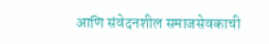आणि संवेदनशील समाजसेवकाची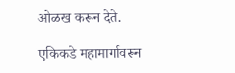ओळख करून देते.

एकिकडे महामार्गावरून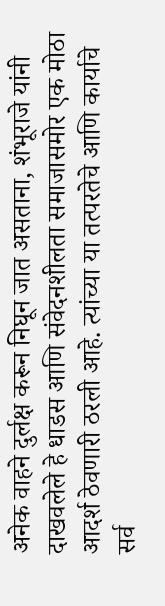अनेक वाहने दुर्लक्ष करून निघून जात असताना, शंभूराजे यांनी दाखवलेले हे धाडस आणि संवेदनशीलता समाजासमोर एक मोठा आदर्श ठेवणारी ठरली आहे. त्यांच्या या तत्परतेचे आणि कार्याचे सर्व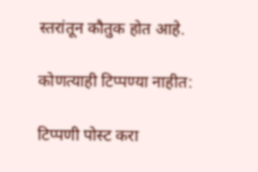स्तरांतून कौतुक होत आहे.

कोणत्याही टिप्पण्‍या नाहीत:

टिप्पणी पोस्ट करा